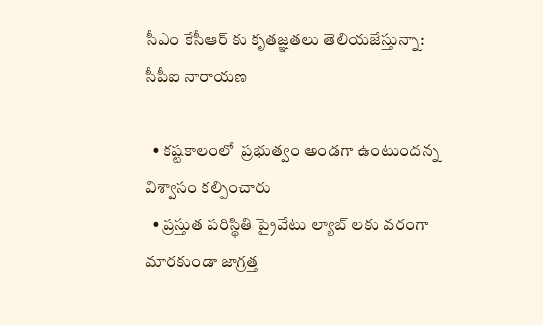సీఎం కేసీఆర్ కు కృతజ్ఞతలు తెలియజేస్తున్నా: సీపీఐ నారాయణ

  • కష్టకాలంలో  ప్రభుత్వం అండగా ఉంటుందన్న విశ్వాసం కల్పించారు
  • ప్రస్తుత పరిస్థితి ప్రైవేటు ల్యాబ్ లకు వరంగా మారకుండా జాగ్రత్త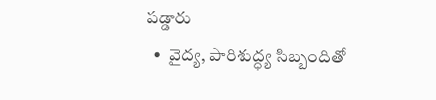పడ్డారు
  •  వైద్య, పారిశుద్ధ్య సిబ్బందితో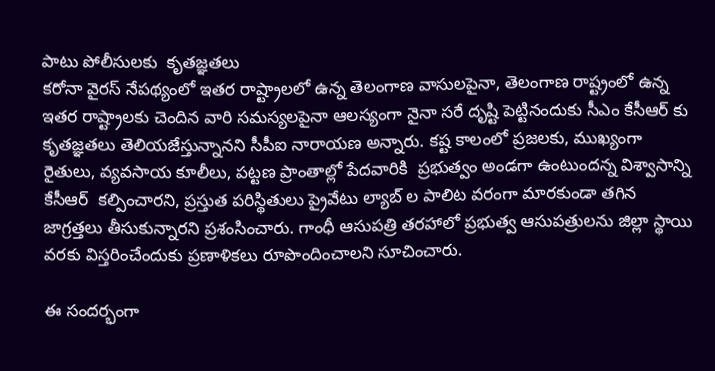పాటు పోలీసులకు  కృతజ్ఞతలు
కరోనా వైరస్ నేపథ్యంలో ఇతర రాష్ట్రాలలో ఉన్న తెలంగాణ వాసులపైనా, తెలంగాణ రాష్ట్రంలో ఉన్న ఇతర రాష్ట్రాలకు చెందిన వారి సమస్యలపైనా ఆలస్యంగా నైనా సరే దృష్టి పెట్టినందుకు సీఎం కేసీఆర్ కు కృతజ్ఞతలు తెలియజేస్తున్నానని సీపీఐ నారాయణ అన్నారు. కష్ట కాలంలో ప్రజలకు, ముఖ్యంగా రైతులు, వ్యవసాయ కూలీలు, పట్టణ ప్రాంతాల్లో పేదవారికి  ప్రభుత్వం అండగా ఉంటుందన్న విశ్వాసాన్ని కేసీఆర్  కల్పించారని, ప్రస్తుత పరిస్థితులు ప్రైవేటు ల్యాబ్ ల పాలిట వరంగా మారకుండా తగిన జాగ్రత్తలు తీసుకున్నారని ప్రశంసించారు. గాంధీ ఆసుపత్రి తరహాలో ప్రభుత్వ ఆసుపత్రులను జిల్లా స్థాయి వరకు విస్తరించేందుకు ప్రణాళికలు రూపొందించాలని సూచించారు.

ఈ సందర్భంగా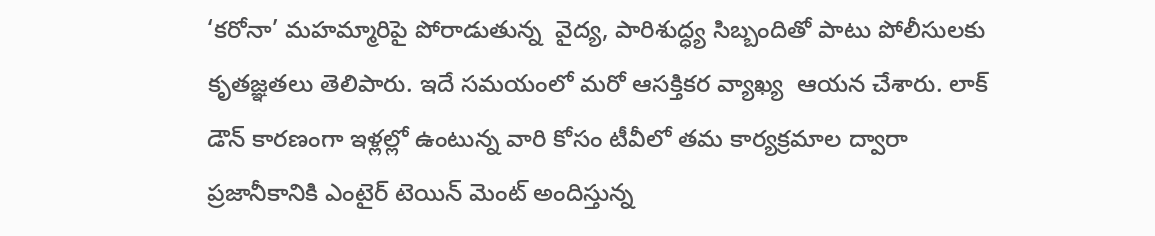‘కరోనా’ మహమ్మారిపై పోరాడుతున్న  వైద్య, పారిశుద్ధ్య సిబ్బందితో పాటు పోలీసులకు  కృతజ్ఞతలు తెలిపారు. ఇదే సమయంలో మరో ఆసక్తికర వ్యాఖ్య  ఆయన చేశారు. లాక్ డౌన్ కారణంగా ఇళ్లల్లో ఉంటున్న వారి కోసం టీవీలో తమ కార్యక్రమాల ద్వారా ప్రజానీకానికి ఎంటైర్ టెయిన్ మెంట్ అందిస్తున్న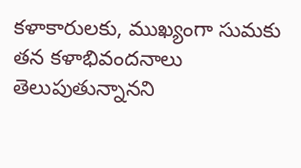కళాకారులకు, ముఖ్యంగా సుమకు తన కళాభివందనాలు తెలుపుతున్నానని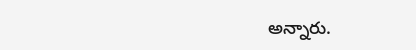అన్నారు.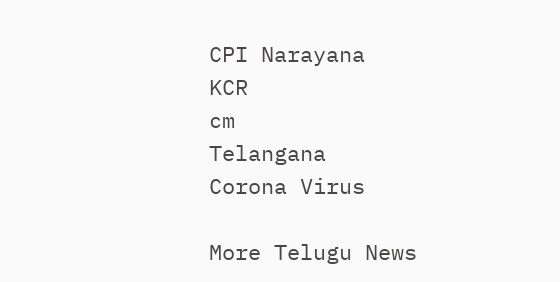CPI Narayana
KCR
cm
Telangana
Corona Virus

More Telugu News